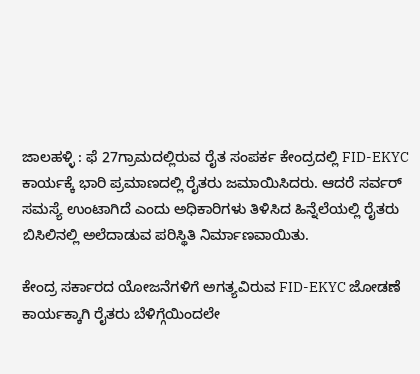ಜಾಲಹಳ್ಳಿ : ಫೆ 27ಗ್ರಾಮದಲ್ಲಿರುವ ರೈತ ಸಂಪರ್ಕ ಕೇಂದ್ರದಲ್ಲಿ FID-EKYC ಕಾರ್ಯಕ್ಕೆ ಭಾರಿ ಪ್ರಮಾಣದಲ್ಲಿ ರೈತರು ಜಮಾಯಿಸಿದರು. ಆದರೆ ಸರ್ವರ್ ಸಮಸ್ಯೆ ಉಂಟಾಗಿದೆ ಎಂದು ಅಧಿಕಾರಿಗಳು ತಿಳಿಸಿದ ಹಿನ್ನೆಲೆಯಲ್ಲಿ ರೈತರು ಬಿಸಿಲಿನಲ್ಲಿ ಅಲೆದಾಡುವ ಪರಿಸ್ಥಿತಿ ನಿರ್ಮಾಣವಾಯಿತು.

ಕೇಂದ್ರ ಸರ್ಕಾರದ ಯೋಜನೆಗಳಿಗೆ ಅಗತ್ಯವಿರುವ FID-EKYC ಜೋಡಣೆ ಕಾರ್ಯಕ್ಕಾಗಿ ರೈತರು ಬೆಳಿಗ್ಗೆಯಿಂದಲೇ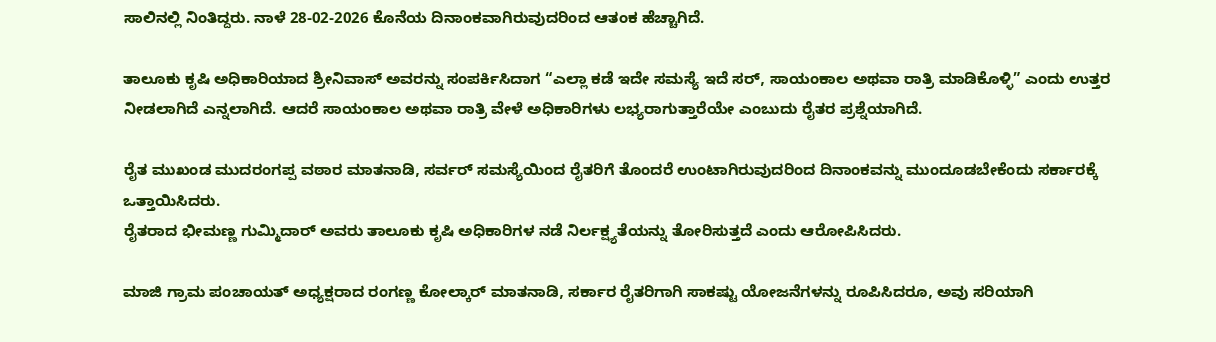ಸಾಲಿನಲ್ಲಿ ನಿಂತಿದ್ದರು. ನಾಳೆ 28-02-2026 ಕೊನೆಯ ದಿನಾಂಕವಾಗಿರುವುದರಿಂದ ಆತಂಕ ಹೆಚ್ಚಾಗಿದೆ.

ತಾಲೂಕು ಕೃಷಿ ಅಧಿಕಾರಿಯಾದ ಶ್ರೀನಿವಾಸ್ ಅವರನ್ನು ಸಂಪರ್ಕಿಸಿದಾಗ “ಎಲ್ಲಾ ಕಡೆ ಇದೇ ಸಮಸ್ಯೆ ಇದೆ ಸರ್, ಸಾಯಂಕಾಲ ಅಥವಾ ರಾತ್ರಿ ಮಾಡಿಕೊಳ್ಳಿ” ಎಂದು ಉತ್ತರ ನೀಡಲಾಗಿದೆ ಎನ್ನಲಾಗಿದೆ. ಆದರೆ ಸಾಯಂಕಾಲ ಅಥವಾ ರಾತ್ರಿ ವೇಳೆ ಅಧಿಕಾರಿಗಳು ಲಭ್ಯರಾಗುತ್ತಾರೆಯೇ ಎಂಬುದು ರೈತರ ಪ್ರಶ್ನೆಯಾಗಿದೆ.

ರೈತ ಮುಖಂಡ ಮುದರಂಗಪ್ಪ ವಠಾರ ಮಾತನಾಡಿ, ಸರ್ವರ್ ಸಮಸ್ಯೆಯಿಂದ ರೈತರಿಗೆ ತೊಂದರೆ ಉಂಟಾಗಿರುವುದರಿಂದ ದಿನಾಂಕವನ್ನು ಮುಂದೂಡಬೇಕೆಂದು ಸರ್ಕಾರಕ್ಕೆ ಒತ್ತಾಯಿಸಿದರು.
ರೈತರಾದ ಭೀಮಣ್ಣ ಗುಮ್ಮಿದಾರ್ ಅವರು ತಾಲೂಕು ಕೃಷಿ ಅಧಿಕಾರಿಗಳ ನಡೆ ನಿರ್ಲಕ್ಷ್ಯತೆಯನ್ನು ತೋರಿಸುತ್ತದೆ ಎಂದು ಆರೋಪಿಸಿದರು.

ಮಾಜಿ ಗ್ರಾಮ ಪಂಚಾಯತ್ ಅಧ್ಯಕ್ಷರಾದ ರಂಗಣ್ಣ ಕೋಲ್ಕಾರ್ ಮಾತನಾಡಿ, ಸರ್ಕಾರ ರೈತರಿಗಾಗಿ ಸಾಕಷ್ಟು ಯೋಜನೆಗಳನ್ನು ರೂಪಿಸಿದರೂ, ಅವು ಸರಿಯಾಗಿ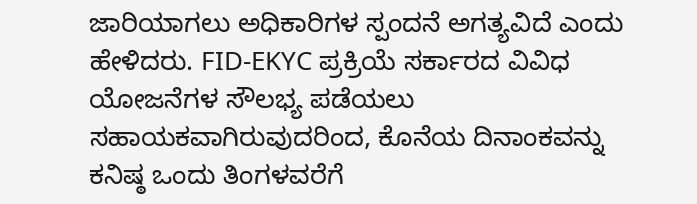ಜಾರಿಯಾಗಲು ಅಧಿಕಾರಿಗಳ ಸ್ಪಂದನೆ ಅಗತ್ಯವಿದೆ ಎಂದು ಹೇಳಿದರು. FID-EKYC ಪ್ರಕ್ರಿಯೆ ಸರ್ಕಾರದ ವಿವಿಧ ಯೋಜನೆಗಳ ಸೌಲಭ್ಯ ಪಡೆಯಲು ಸಹಾಯಕವಾಗಿರುವುದರಿಂದ, ಕೊನೆಯ ದಿನಾಂಕವನ್ನು ಕನಿಷ್ಠ ಒಂದು ತಿಂಗಳವರೆಗೆ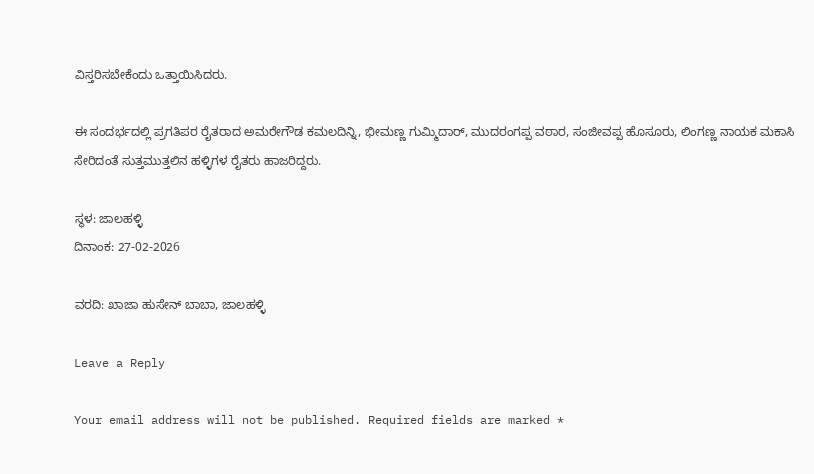ವಿಸ್ತರಿಸಬೇಕೆಂದು ಒತ್ತಾಯಿಸಿದರು.

ಈ ಸಂದರ್ಭದಲ್ಲಿ ಪ್ರಗತಿಪರ ರೈತರಾದ ಅಮರೇಗೌಡ ಕಮಲದಿನ್ನಿ, ಭೀಮಣ್ಣ ಗುಮ್ಮಿದಾರ್, ಮುದರಂಗಪ್ಪ ವಠಾರ, ಸಂಜೀವಪ್ಪ ಹೊಸೂರು, ಲಿಂಗಣ್ಣ ನಾಯಕ ಮಕಾಸಿ ಸೇರಿದಂತೆ ಸುತ್ತಮುತ್ತಲಿನ ಹಳ್ಳಿಗಳ ರೈತರು ಹಾಜರಿದ್ದರು.

ಸ್ಥಳ: ಜಾಲಹಳ್ಳಿ
ದಿನಾಂಕ: 27-02-2026

ವರದಿ: ಖಾಜಾ ಹುಸೇನ್ ಬಾಬಾ, ಜಾಲಹಳ್ಳಿ

Leave a Reply

Your email address will not be published. Required fields are marked *